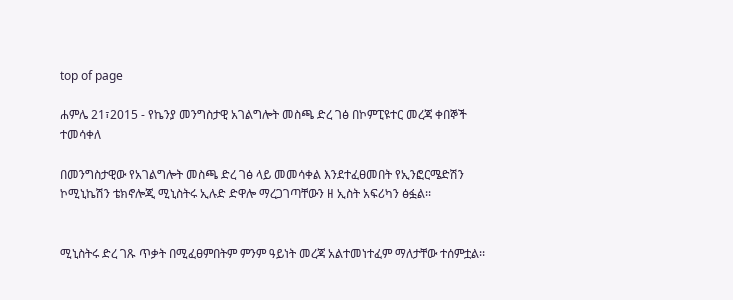top of page

ሐምሌ 21፣2015 - የኬንያ መንግስታዊ አገልግሎት መስጫ ድረ ገፅ በኮምፒዩተር መረጃ ቀበኞች ተመሳቀለ

በመንግስታዊው የአገልግሎት መስጫ ድረ ገፅ ላይ መመሳቀል እንደተፈፀመበት የኢንፎርሜድሽን ኮሚኒኬሽን ቴክኖሎጂ ሚኒስትሩ ኢሉድ ድዋሎ ማረጋገጣቸውን ዘ ኢስት አፍሪካን ፅፏል፡፡


ሚኒስትሩ ድረ ገጹ ጥቃት በሚፈፀምበትም ምንም ዓይነት መረጃ አልተመነተፈም ማለታቸው ተሰምቷል፡፡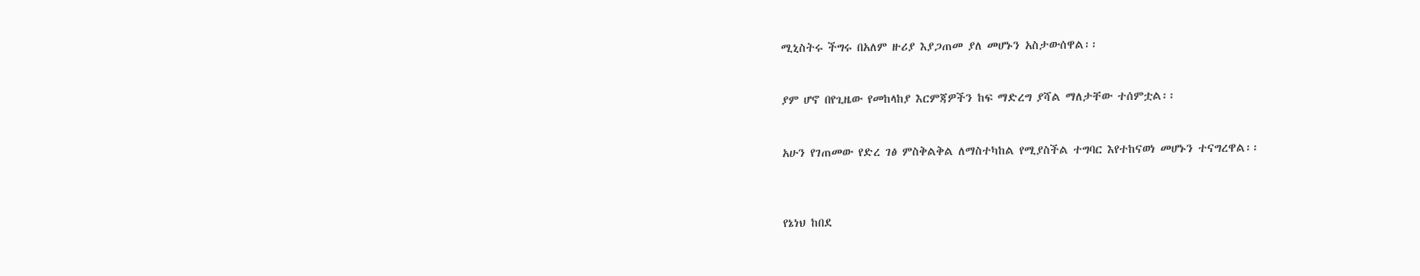ሚኒስትሩ ችግሩ በአለም ዙሪያ እያጋጠመ ያለ መሆኑን አስታውሰዋል፡፡


ያም ሆኖ በየጊዜው የመከላከያ እርምጃዎችን ከፍ ማድረግ ያሻል ማለታቸው ተሰምቷል፡፡


አሁን የገጠመው የድረ ገፅ ምስቅልቅል ለማስተካከል የሚያስችል ተግባር እየተከናወነ መሆኑን ተናግረዋል፡፡



የኔነህ ከበደ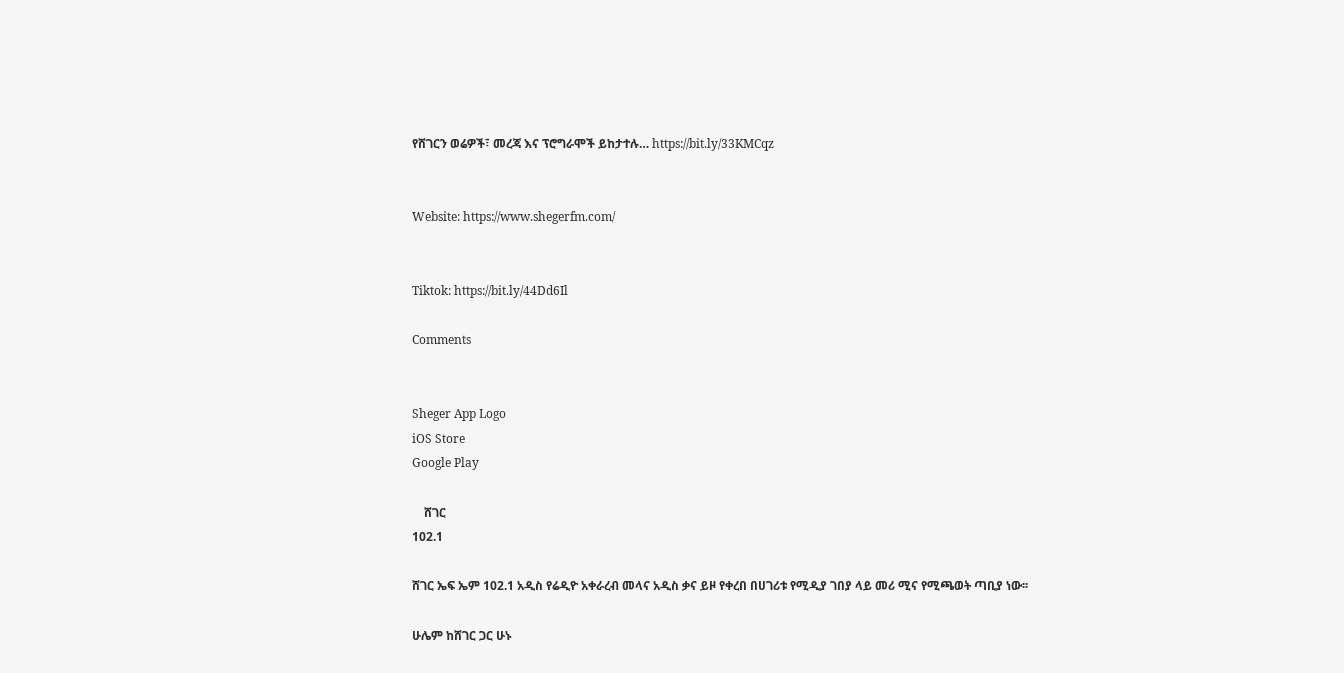የሸገርን ወሬዎች፣ መረጃ እና ፕሮግራሞች ይከታተሉ… https://bit.ly/33KMCqz


Website: https://www.shegerfm.com/


Tiktok: https://bit.ly/44Dd6Il

Comments


Sheger App Logo
iOS Store
Google Play

    ሸገር
102.1

ሸገር ኤፍ ኤም 102.1 አዲስ የሬዲዮ አቀራረብ መላና አዲስ ቃና ይዞ የቀረበ በሀገሪቱ የሚዲያ ገበያ ላይ መሪ ሚና የሚጫወት ጣቢያ ነው፡፡

ሁሌም ከሸገር ጋር ሁኑ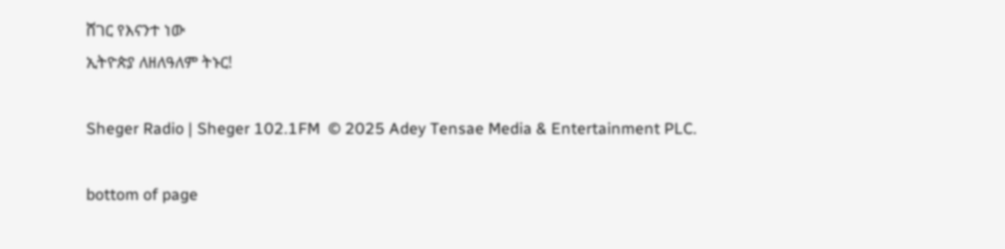ሸገር የእናንተ ነው
ኢትዮጵያ ለዘለዓለም ትኑር!

Sheger Radio | Sheger 102.1FM  © 2025 Adey Tensae Media & Entertainment PLC.

bottom of page